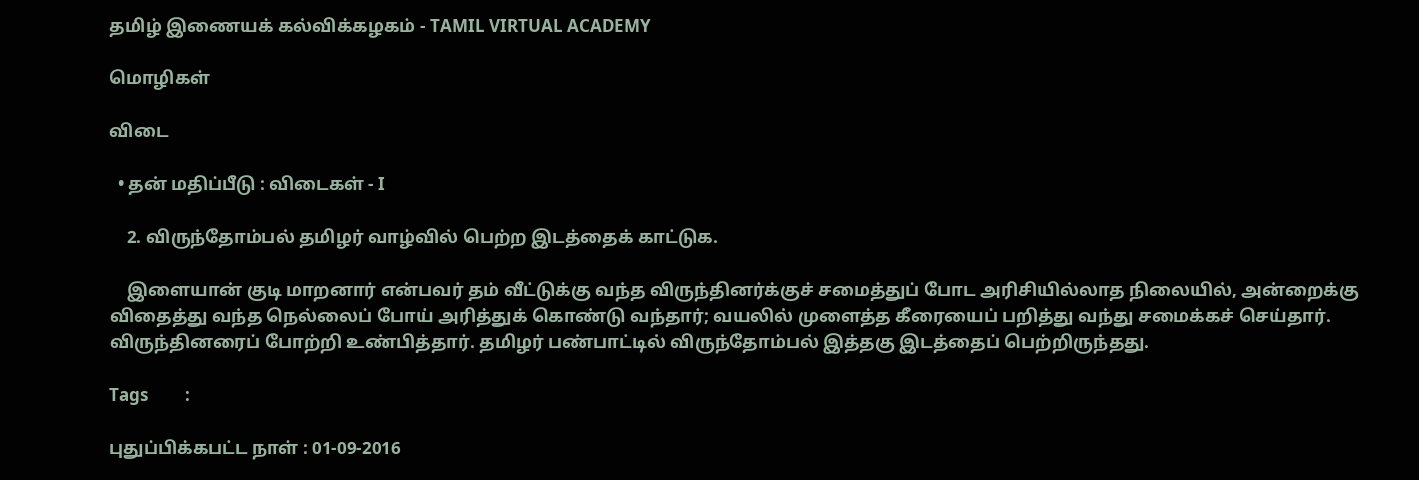தமிழ் இணையக் கல்விக்கழகம் - TAMIL VIRTUAL ACADEMY

மொழிகள்

விடை

  • தன் மதிப்பீடு : விடைகள் - I

    2. விருந்தோம்பல் தமிழர் வாழ்வில் பெற்ற இடத்தைக் காட்டுக.

    இளையான் குடி மாறனார் என்பவர் தம் வீட்டுக்கு வந்த விருந்தினர்க்குச் சமைத்துப் போட அரிசியில்லாத நிலையில், அன்றைக்கு விதைத்து வந்த நெல்லைப் போய் அரித்துக் கொண்டு வந்தார்; வயலில் முளைத்த கீரையைப் பறித்து வந்து சமைக்கச் செய்தார். விருந்தினரைப் போற்றி உண்பித்தார். தமிழர் பண்பாட்டில் விருந்தோம்பல் இத்தகு இடத்தைப் பெற்றிருந்தது.

Tags         :

புதுப்பிக்கபட்ட நாள் : 01-09-2016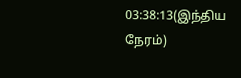03:38:13(இந்திய நேரம்)